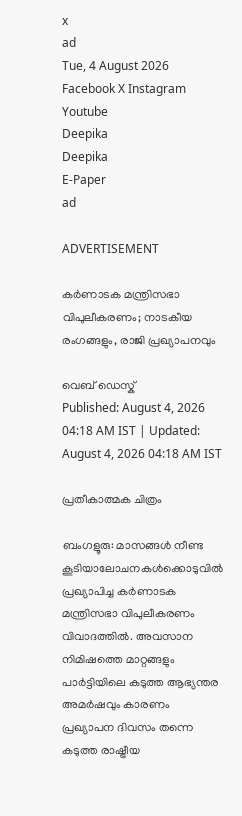x
ad
Tue, 4 August 2026
Facebook X Instagram Youtube
Deepika
Deepika
E-Paper
ad

ADVERTISEMENT

കർണാടക മന്ത്രിസഭാ വിപുലീകരണം; നാടകീയ രംഗങ്ങളും, രാജി പ്രഖ്യാപനവും

വെബ് ഡെസ്ക്
Published: August 4, 2026 04:18 AM IST | Updated: August 4, 2026 04:18 AM IST

പ്രതീകാത്മക ചിത്രം

ബംഗളൂരു: മാസങ്ങൾ നീണ്ട കൂടിയാലോചനകൾക്കൊടുവിൽ പ്രഖ്യാപിച്ച കർണാടക മന്ത്രിസഭാ വിപുലീകരണം വിവാദത്തിൽ. അവസാന നിമിഷത്തെ മാറ്റങ്ങളും പാർട്ടിയിലെ കടുത്ത ആഭ്യന്തര അമർഷവും കാരണം പ്രഖ്യാപന ദിവസം തന്നെ കടുത്ത രാഷ്ട്രീയ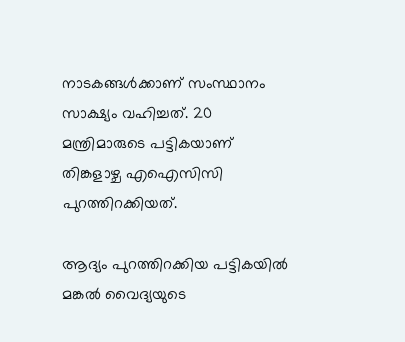നാടകങ്ങൾക്കാണ് സംസ്ഥാനം സാക്ഷ്യം വഹിച്ചത്. 20 മന്ത്രിമാരുടെ പട്ടികയാണ് തിങ്കളാഴ്ച എഐസിസി പുറത്തിറക്കിയത്.

ആദ്യം പുറത്തിറക്കിയ പട്ടികയിൽ മങ്കൽ വൈദ്യയുടെ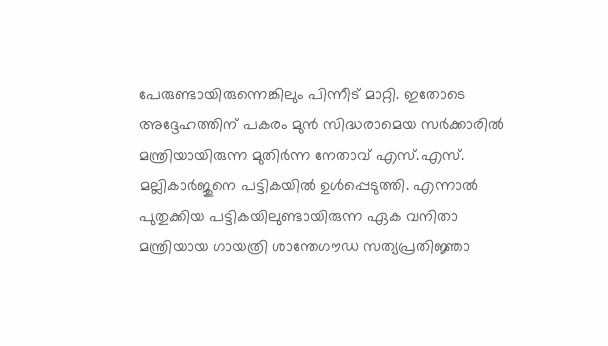പേരുണ്ടായിരുന്നെങ്കിലും പിന്നീട് മാറ്റി. ഇതോടെ അദ്ദേഹത്തിന് പകരം മുൻ സിദ്ധരാമെയ സർക്കാരിൽ മന്ത്രിയായിരുന്ന മുതിർന്ന നേതാവ് എസ്.എസ്. മല്ലികാർജുനെ പട്ടികയിൽ ഉൾപ്പെടുത്തി. എന്നാൽ പുതുക്കിയ പട്ടികയിലുണ്ടായിരുന്ന ഏക വനിതാ മന്ത്രിയായ ഗായത്രി ശാന്തേഗൗഡ സത്യപ്രതിജ്ഞാ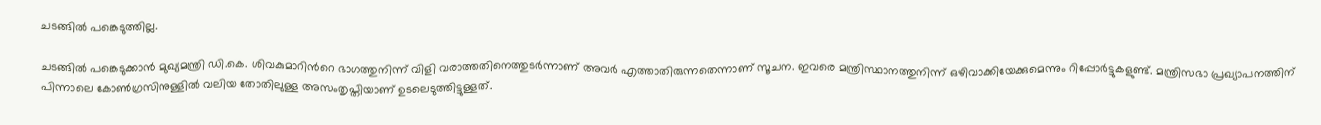ചടങ്ങിൽ പങ്കെടുത്തില്ല.

ചടങ്ങിൽ പങ്കെടുക്കാൻ മുഖ്യമന്ത്രി ഡി.കെ. ശിവകുമാറിന്‍റെ ഭാഗത്തുനിന്ന് വിളി വരാത്തതിനെത്തുടർന്നാണ് അവർ എത്താതിരുന്നതെന്നാണ് സൂചന. ഇവരെ മന്ത്രിസ്ഥാനത്തുനിന്ന് ഒഴിവാക്കിയേക്കുമെന്നും റിപ്പോർട്ടുകളുണ്ട്. മന്ത്രിസഭാ പ്രഖ്യാപനത്തിന് പിന്നാലെ കോൺഗ്രസിനുള്ളിൽ വലിയ തോതിലുള്ള അസംതൃപ്തിയാണ് ഉടലെടുത്തിട്ടുള്ളത്.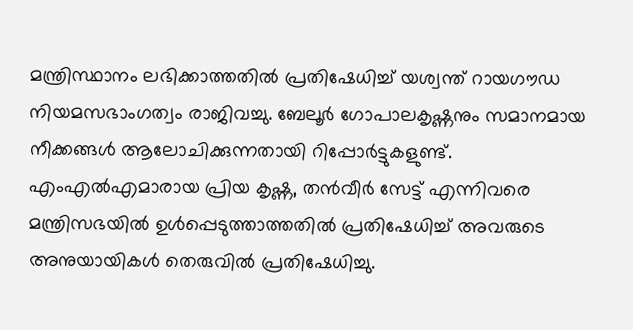മന്ത്രിസ്ഥാനം ലഭിക്കാത്തതിൽ പ്രതിഷേധിച്ച് യശ്വന്ത് റായഗൗഡ  നിയമസഭാംഗത്വം രാജിവച്ചു. ബേലൂർ ഗോപാലകൃഷ്ണനും സമാനമായ നീക്കങ്ങൾ ആലോചിക്കുന്നതായി റിപ്പോർട്ടുകളുണ്ട്. എംഎൽഎമാരായ പ്രിയ കൃഷ്ണ, തൻവീർ സേട്ട് എന്നിവരെ മന്ത്രിസഭയിൽ ഉൾപ്പെടുത്താത്തതിൽ പ്രതിഷേധിച്ച് അവരുടെ അനുയായികൾ തെരുവിൽ പ്രതിഷേധിച്ചു.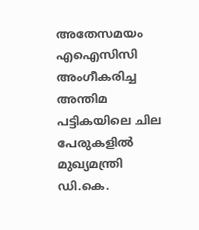അതേസമയം എഐസിസി അംഗീകരിച്ച അന്തിമ പട്ടികയിലെ ചില പേരുകളിൽ മുഖ്യമന്ത്രി ഡി.കെ.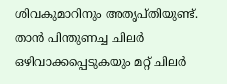ശിവകുമാറിനും അതൃപ്തിയുണ്ട്. താൻ പിന്തുണച്ച ചിലർ ഒഴിവാക്കപ്പെടുകയും മറ്റ് ചിലർ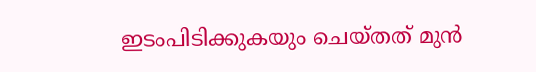ഇടംപിടിക്കുകയും ചെയ്തത് മുൻ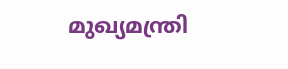മുഖ്യമന്ത്രി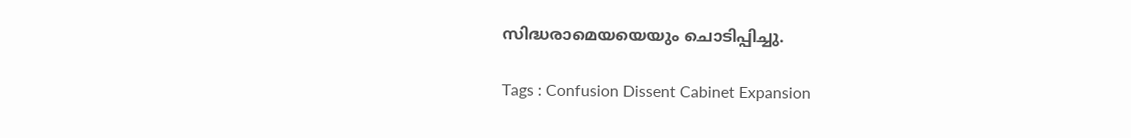സിദ്ധരാമെയയെയും ചൊടിപ്പിച്ചു.

Tags : Confusion Dissent Cabinet Expansion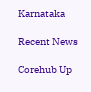Karnataka

Recent News

Corehub Up